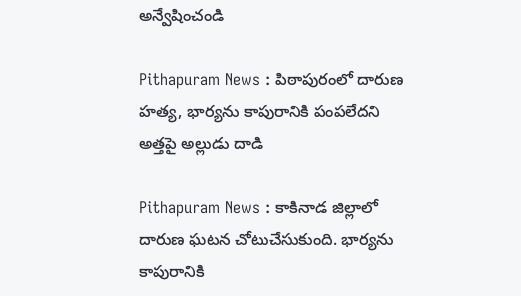అన్వేషించండి

Pithapuram News : పిఠాపురంలో దారుణ హత్య, భార్యను కాపురానికి పంపలేదని అత్తపై అల్లుడు దాడి

Pithapuram News : కాకినాడ జిల్లాలో దారుణ ఘటన చోటుచేసుకుంది. భార్యను కాపురానికి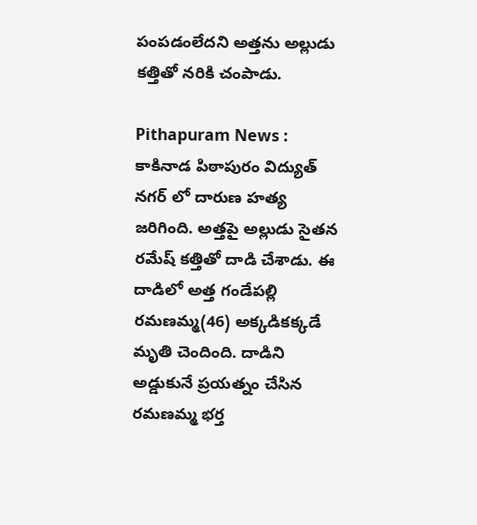పంపడంలేదని అత్తను అల్లుడు కత్తితో నరికి చంపాడు.

Pithapuram News : కాకినాడ పిఠాపురం విద్యుత్ నగర్ లో దారుణ హత్య జరిగింది. అత్తపై అల్లుడు సైతన రమేష్ కత్తితో దాడి చేశాడు. ఈ దాడిలో అత్త గండేపల్లి రమణమ్మ(46) అక్కడికక్కడే మృతి చెందింది. దాడిని అడ్డుకునే ప్రయత్నం చేసిన రమణమ్మ భర్త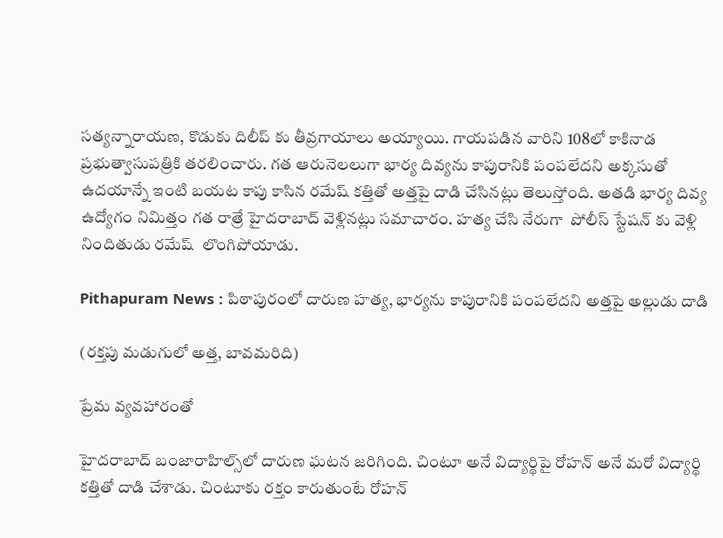సత్యన్నారాయణ, కొడుకు దిలీప్ కు తీవ్రగాయాలు అయ్యాయి. గాయపడిన వారిని 108లో కాకినాడ ప్రభుత్వాసుపత్రికి తరలించారు. గత ఆరునెలలుగా భార్య దివ్యను కాపురానికి పంపలేదని అక్కసుతో ఉదయాన్నే ఇంటి బయట కాపు కాసిన రమేష్ కత్తితో అత్తపై దాడి చేసినట్లు తెలుస్తోంది. అతడి భార్య దివ్య ఉద్యోగం నిమిత్తం గత రాత్రే హైదరాబాద్ వెళ్లినట్లు సమాచారం. హత్య చేసి నేరుగా  పోలీస్ స్టేషన్ కు వెళ్లి నిందితుడు రమేష్  లొంగిపోయాడు.

Pithapuram News : పిఠాపురంలో దారుణ హత్య, భార్యను కాపురానికి పంపలేదని అత్తపై అల్లుడు దాడి

(రక్తపు మడుగులో అత్త, బావమరిది)

ప్రేమ వ్యవహారంతో

హైదరాబాద్ బంజారాహిల్స్‌లో దారుణ ఘటన జరిగింది. చింటూ అనే విద్యార్థిపై రోహన్‌ అనే మరో విద్యార్థి కత్తితో దాడి చేశాడు. చింటూకు రక్తం కారుతుంటే రోహన్‌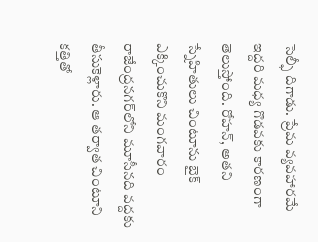సెల్ఫీ దిగాడు. ప్రేమ వ్యవహారమే ఇద్దరి మధ్య గొడవకు కారణంగా తెలుస్తోంది. రోహన్‌, అతని స్నేహితులు చింటూను బైక్‌ ఎక్కించుకొని మంగవారం రాజేంద్రనగర్‌లోని మూసీనది వద్దకు తీసుకెళ్లారు. ఆ తర్వాత చింటూని కత్తితో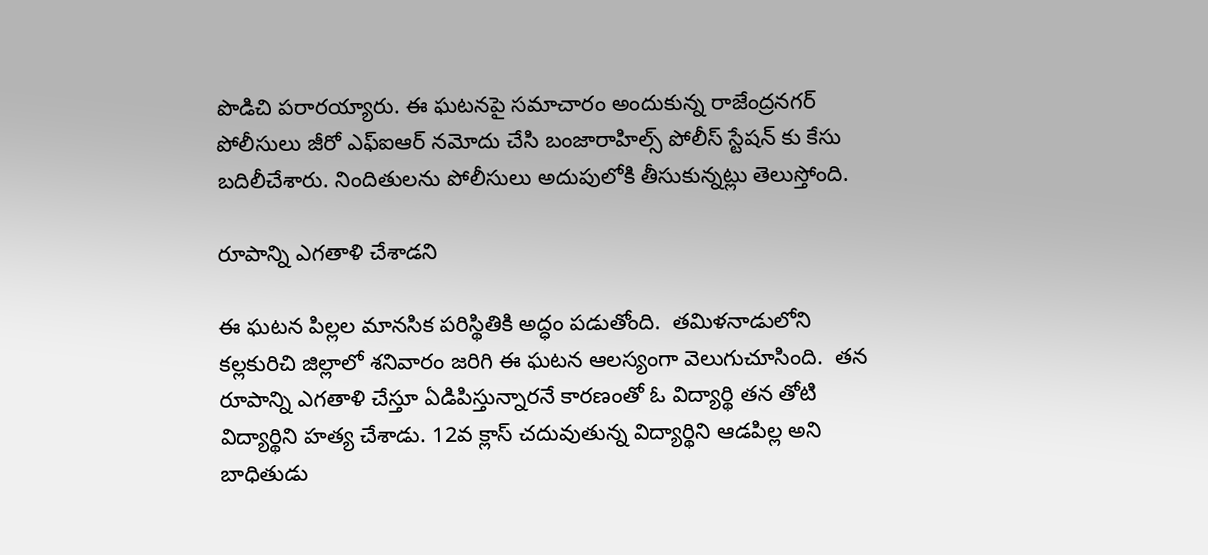పొడిచి పరారయ్యారు. ఈ ఘటనపై సమాచారం అందుకున్న రాజేంద్రనగర్‌ పోలీసులు జీరో ఎఫ్ఐఆర్‌ నమోదు చేసి బంజారాహిల్స్‌ పోలీస్ స్టేషన్ కు కేసు బదిలీచేశారు. నిందితులను పోలీసులు అదుపులోకి తీసుకున్నట్లు తెలుస్తోంది.

రూపాన్ని ఎగతాళి చేశాడని

ఈ ఘటన పిల్లల మానసిక పరిస్థితికి అద్ధం పడుతోంది.  తమిళనాడులోని కల్లకురిచి జిల్లాలో శనివారం జరిగి ఈ ఘటన ఆలస్యంగా వెలుగుచూసింది.  తన రూపాన్ని ఎగతాళి చేస్తూ ఏడిపిస్తున్నారనే కారణంతో ఓ విద్యార్థి తన తోటి విద్యార్థిని హత్య చేశాడు. 12వ క్లాస్ చదువుతున్న విద్యార్థిని ఆడపిల్ల అని బాధితుడు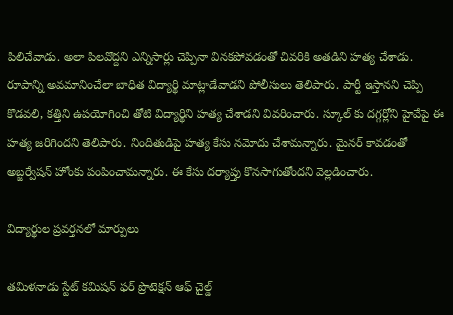పిలిచేవాడు. అలా పిలవొద్దని ఎన్నిసార్లు చెప్పినా వినకపోవడంతో చివరికి అతడిని హత్య చేశాడు. రూపాన్ని అవమానించేలా బాధిత విద్యార్థి మాట్లాడేవాడని పోలీసులు తెలిపారు. పార్టీ ఇస్తానని చెప్పి కొడవలి, కత్తిని ఉపయోగించి తోటి విద్యార్థిని హత్య చేశాడని వివరించారు. స్కూల్ కు దగ్గర్లోని హైవేపై ఈ హత్య జరిగిందని తెలిపారు. నిందితుడిపై హత్య కేసు నమోదు చేశామన్నారు. మైనర్ కావడంతో అబ్జర్వేషన్ హోంకు పంపించామన్నారు. ఈ కేసు దర్యాప్తు కొనసాగుతోందని వెల్లడించారు.

విద్యార్థుల ప్రవర్తనలో మార్పులు

తమిళనాడు స్టేట్ కమిషన్ ఫర్ ప్రొటెక్షన్ ఆఫ్ చైల్డ్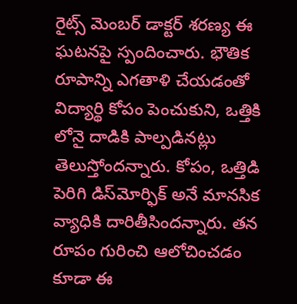రైట్స్ మెంబర్ డాక్టర్ శరణ్య ఈ ఘటనపై స్పందించారు. భౌతిక రూపాన్ని ఎగతాళి చేయడంతో విద్యార్థి కోపం పెంచుకుని, ఒత్తికి లోనై దాడికి పాల్పడినట్లు తెలుస్తోందన్నారు. కోపం, ఒత్తిడి పెరిగి డిస్‌మోర్ఫిక్ అనే మానసిక వ్యాధికి దారితీసిందన్నారు. తన రూపం గురించి ఆలోచించడం కూడా ఈ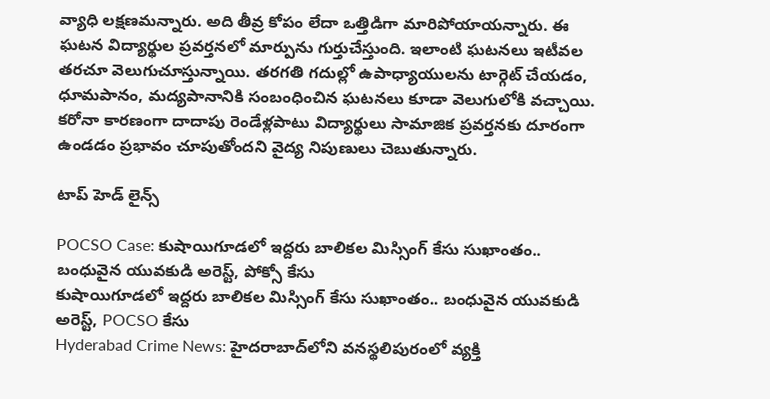వ్యాధి లక్షణమన్నారు. అది తీవ్ర కోపం లేదా ఒత్తిడిగా మారిపోయాయన్నారు. ఈ ఘటన విద్యార్థుల ప్రవర్తనలో మార్పును గుర్తుచేస్తుంది. ఇలాంటి ఘటనలు ఇటీవల తరచూ వెలుగుచూస్తున్నాయి. తరగతి గదుల్లో ఉపాధ్యాయులను టార్గెట్ చేయడం, ధూమపానం, మద్యపానానికి సంబంధించిన ఘటనలు కూడా వెలుగులోకి వచ్చాయి. కరోనా కారణంగా దాదాపు రెండేళ్లపాటు విద్యార్థులు సామాజిక ప్రవర్తనకు దూరంగా ఉండడం ప్రభావం చూపుతోందని వైద్య నిపుణులు చెబుతున్నారు.

టాప్ హెడ్ లైన్స్

POCSO Case: కుషాయిగూడలో ఇద్దరు బాలికల మిస్సింగ్ కేసు సుఖాంతం.. బంధువైన యువకుడి అరెస్ట్, పోక్సో కేసు
కుషాయిగూడలో ఇద్దరు బాలికల మిస్సింగ్ కేసు సుఖాంతం.. బంధువైన యువకుడి అరెస్ట్, POCSO కేసు
Hyderabad Crime News: హైదరాబాద్‌లోని వనస్థలిపురంలో వ్యక్తి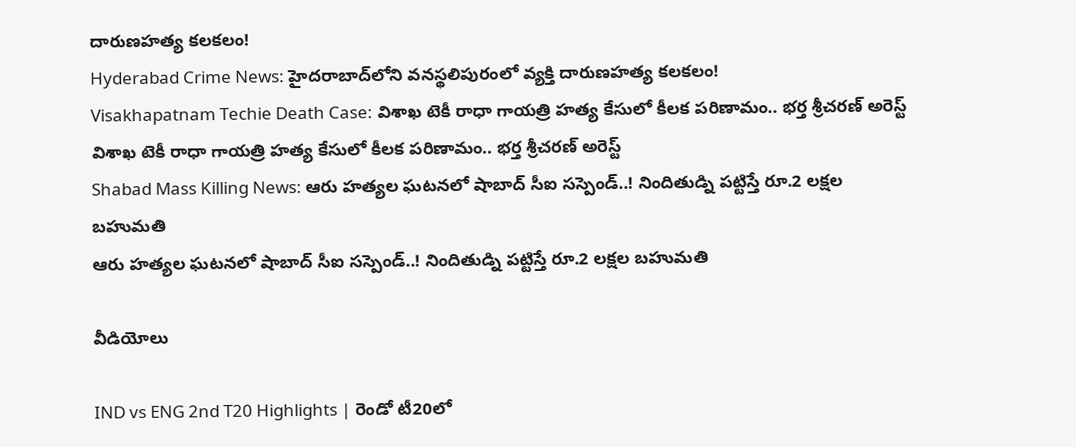దారుణహత్య కలకలం!
Hyderabad Crime News: హైదరాబాద్‌లోని వనస్థలిపురంలో వ్యక్తి దారుణహత్య కలకలం!
Visakhapatnam Techie Death Case: విశాఖ టెకీ రాధా గాయత్రి హత్య కేసులో కీలక పరిణామం.. భర్త శ్రీచరణ్‌ అరెస్ట్
విశాఖ టెకీ రాధా గాయత్రి హత్య కేసులో కీలక పరిణామం.. భర్త శ్రీచరణ్‌ అరెస్ట్
Shabad Mass Killing News: ఆరు హత్యల ఘటనలో షాబాద్ సీఐ సస్పెండ్..! నిందితుడ్ని పట్టిస్తే రూ.2 లక్షల బహుమతి
ఆరు హత్యల ఘటనలో షాబాద్ సీఐ సస్పెండ్..! నిందితుడ్ని పట్టిస్తే రూ.2 లక్షల బహుమతి

వీడియోలు

IND vs ENG 2nd T20 Highlights | రెండో టీ20లో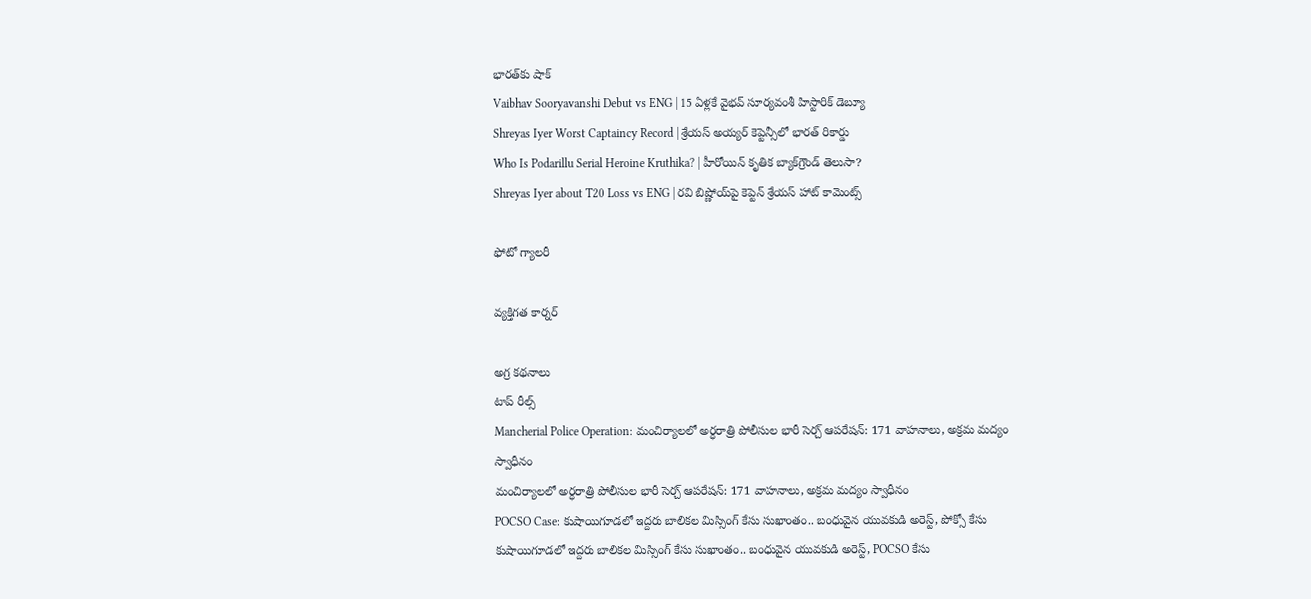భారత్‌కు షాక్
Vaibhav Sooryavanshi Debut vs ENG | 15 ఏళ్లకే వైభవ్ సూర్యవంశీ హిస్టారిక్ డెబ్యూ
Shreyas Iyer Worst Captaincy Record | శ్రేయస్ అయ్యర్ కెప్టెన్సీలో భారత్ రికార్డు
Who Is Podarillu Serial Heroine Kruthika? | హీరోయిన్ కృతిక బ్యాక్‌గ్రౌండ్ తెలుసా?
Shreyas Iyer about T20 Loss vs ENG | రవి బిష్ణోయ్‌పై కెప్టెన్ శ్రేయస్ హాట్ కామెంట్స్

ఫోటో గ్యాలరీ

వ్యక్తిగత కార్నర్

అగ్ర కథనాలు
టాప్ రీల్స్
Mancherial Police Operation: మంచిర్యాలలో అర్ధరాత్రి పోలీసుల భారీ సెర్చ్ ఆపరేషన్: 171 వాహనాలు, అక్రమ మద్యం స్వాధీనం
మంచిర్యాలలో అర్ధరాత్రి పోలీసుల భారీ సెర్చ్ ఆపరేషన్: 171 వాహనాలు, అక్రమ మద్యం స్వాధీనం
POCSO Case: కుషాయిగూడలో ఇద్దరు బాలికల మిస్సింగ్ కేసు సుఖాంతం.. బంధువైన యువకుడి అరెస్ట్, పోక్సో కేసు
కుషాయిగూడలో ఇద్దరు బాలికల మిస్సింగ్ కేసు సుఖాంతం.. బంధువైన యువకుడి అరెస్ట్, POCSO కేసు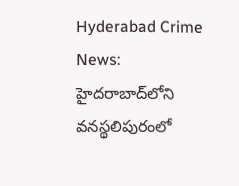Hyderabad Crime News: హైదరాబాద్‌లోని వనస్థలిపురంలో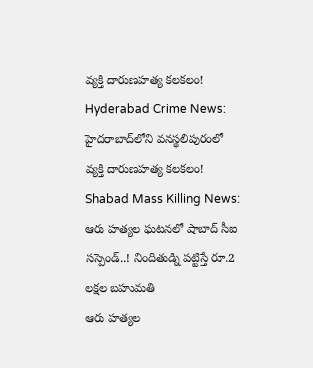వ్యక్తి దారుణహత్య కలకలం!
Hyderabad Crime News: హైదరాబాద్‌లోని వనస్థలిపురంలో వ్యక్తి దారుణహత్య కలకలం!
Shabad Mass Killing News: ఆరు హత్యల ఘటనలో షాబాద్ సీఐ సస్పెండ్..! నిందితుడ్ని పట్టిస్తే రూ.2 లక్షల బహుమతి
ఆరు హత్యల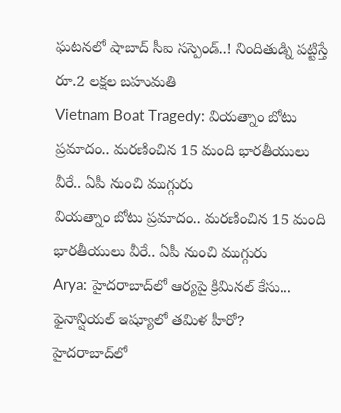ఘటనలో షాబాద్ సీఐ సస్పెండ్..! నిందితుడ్ని పట్టిస్తే రూ.2 లక్షల బహుమతి
Vietnam Boat Tragedy: వియత్నాం బోటు ప్రమాదం.. మరణించిన 15 మంది భారతీయులు వీరే.. ఏపీ నుంచి ముగ్గురు
వియత్నాం బోటు ప్రమాదం.. మరణించిన 15 మంది భారతీయులు వీరే.. ఏపీ నుంచి ముగ్గురు
Arya: హైదరాబాద్‌లో ఆర్యపై క్రిమినల్ కేసు... ఫైనాన్షియల్ ఇష్యూలో తమిళ హీరో?
హైదరాబాద్‌లో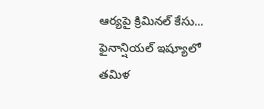ఆర్యపై క్రిమినల్ కేసు... ఫైనాన్షియల్ ఇష్యూలో తమిళ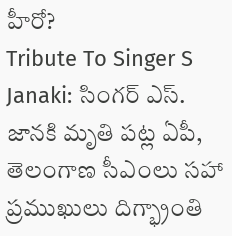హీరో?
Tribute To Singer S Janaki: సింగర్ ఎస్. జానకి మృతి పట్ల ఏపీ, తెలంగాణ సీఎంలు సహా ప్రముఖులు దిగ్భ్రాంతి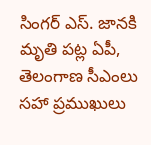సింగర్ ఎస్. జానకి మృతి పట్ల ఏపీ, తెలంగాణ సీఎంలు సహా ప్రముఖులు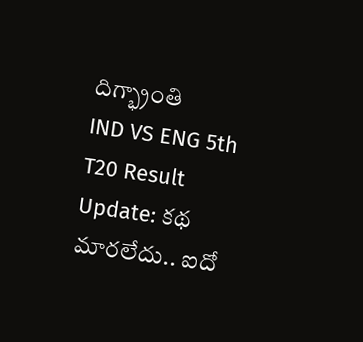దిగ్భ్రాంతి
IND VS ENG 5th T20 Result Update: క‌థ మార‌లేదు.. ఐదో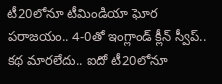టీ20లోనూ టీమిండియా ఘోర ప‌రాజ‌యం.. 4-0తో ఇంగ్లాండ్ క్లీన్ స్వీప్..
క‌థ మార‌లేదు.. ఐదో టీ20లోనూ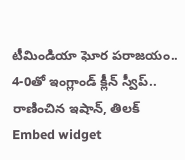టీమిండియా ఘోర ప‌రాజ‌యం.. 4-0తో ఇంగ్లాండ్ క్లీన్ స్వీప్..  రాణించిన ఇషాన్, తిలక్
Embed widget